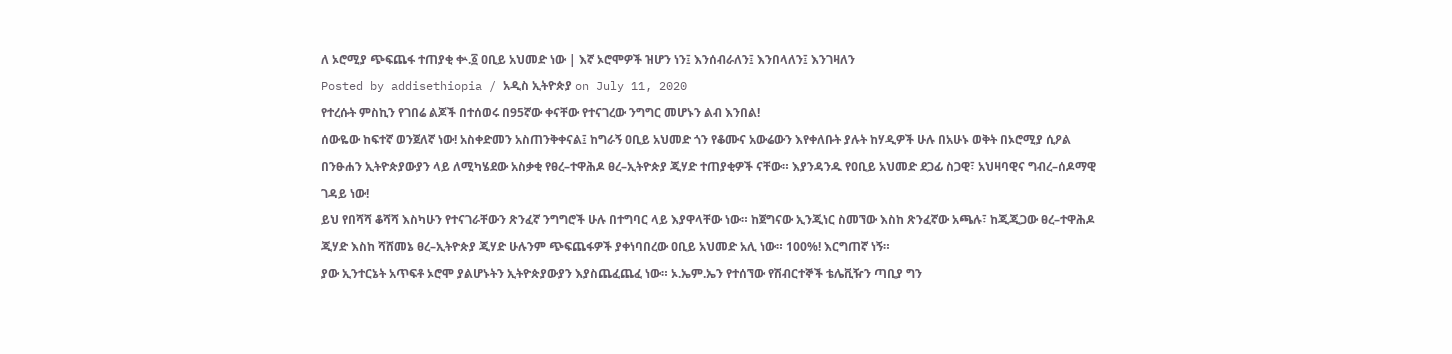ለ ኦሮሚያ ጭፍጨፋ ተጠያቂ ቍ.፩ ዐቢይ አህመድ ነው | እኛ ኦሮሞዎች ዝሆን ነን፤ እንሰብራለን፤ እንበላለን፤ እንገዛለን
Posted by addisethiopia / አዲስ ኢትዮጵያ on July 11, 2020
የተረሱት ምስኪን የገበሬ ልጆች በተሰወሩ በ95ኛው ቀናቸው የተናገረው ንግግር መሆኑን ልብ እንበል!
ሰውዬው ከፍተኛ ወንጀለኛ ነው! አስቀድመን አስጠንቅቀናል፤ ከግራኝ ዐቢይ አህመድ ጎን የቆሙና አውሬውን እየቀለቡት ያሉት ከሃዲዎች ሁሉ በአሁኑ ወቅት በኦሮሚያ ሲዖል በንፁሐን ኢትዮጵያውያን ላይ ለሚካሄደው አስቃቂ የፀረ–ተዋሕዶ ፀረ–ኢትዮጵያ ጂሃድ ተጠያቂዎች ናቸው። እያንዳንዱ የዐቢይ አህመድ ደጋፊ ስጋዊ፣ አህዛባዊና ግብረ–ሰዶማዊ ገዳይ ነው!
ይህ የበሻሻ ቆሻሻ እስካሁን የተናገራቸውን ጽንፈኛ ንግግሮች ሁሉ በተግባር ላይ እያዋላቸው ነው። ከጀግናው ኢንጂነር ስመኘው እስከ ጽንፈኛው አጫሉ፣ ከጂጂጋው ፀረ–ተዋሕዶ ጂሃድ እስከ ሻሸመኔ ፀረ–ኢትዮጵያ ጂሃድ ሁሉንም ጭፍጨፋዎች ያቀነባበረው ዐቢይ አህመድ አሊ ነው። 100%! እርግጠኛ ነኝ።
ያው ኢንተርኔት አጥፍቶ ኦሮሞ ያልሆኑትን ኢትዮጵያውያን እያስጨፈጨፈ ነው። ኦ.ኤም.ኤን የተሰኘው የሽብርተኞች ቴሌቪዥን ጣቢያ ግን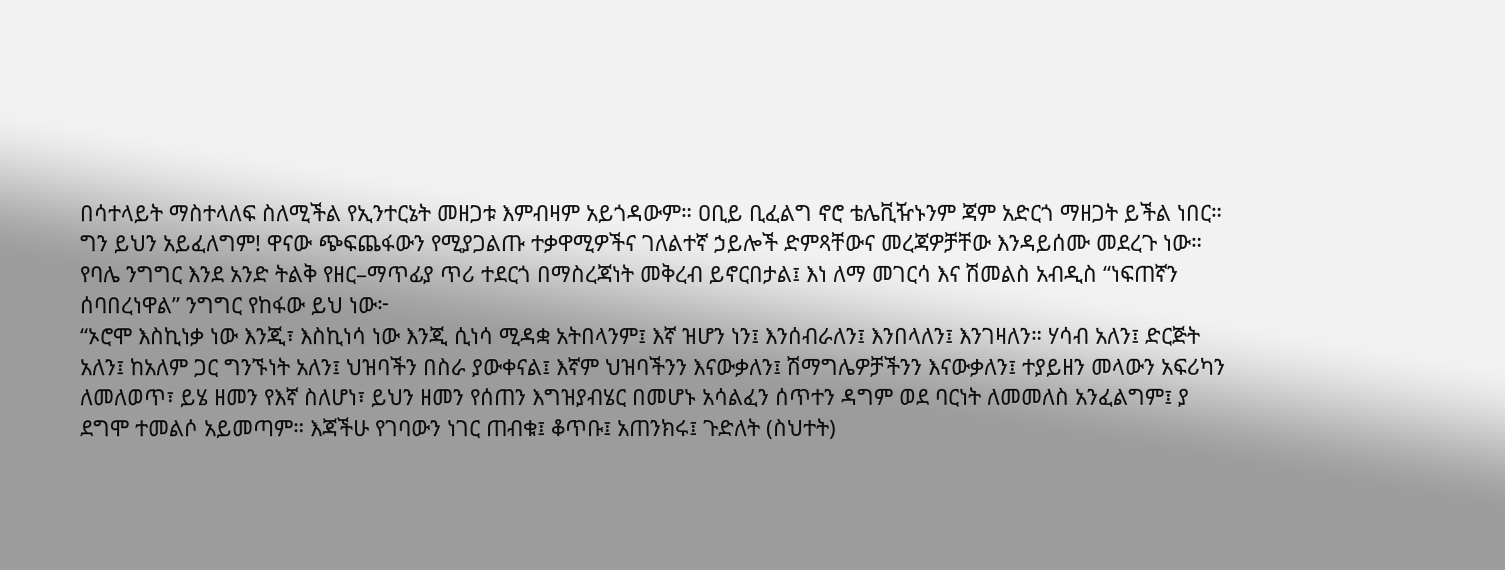በሳተላይት ማስተላለፍ ስለሚችል የኢንተርኔት መዘጋቱ እምብዛም አይጎዳውም። ዐቢይ ቢፈልግ ኖሮ ቴሌቪዥኑንም ጃም አድርጎ ማዘጋት ይችል ነበር። ግን ይህን አይፈለግም! ዋናው ጭፍጨፋውን የሚያጋልጡ ተቃዋሚዎችና ገለልተኛ ኃይሎች ድምጻቸውና መረጃዎቻቸው እንዳይሰሙ መደረጉ ነው።
የባሌ ንግግር እንደ አንድ ትልቅ የዘር–ማጥፊያ ጥሪ ተደርጎ በማስረጃነት መቅረብ ይኖርበታል፤ እነ ለማ መገርሳ እና ሽመልስ አብዲስ “ነፍጠኛን ሰባበረነዋል” ንግግር የከፋው ይህ ነው፦
“ኦሮሞ እስኪነቃ ነው እንጂ፣ እስኪነሳ ነው እንጂ ሲነሳ ሚዳቋ አትበላንም፤ እኛ ዝሆን ነን፤ እንሰብራለን፤ እንበላለን፤ እንገዛለን። ሃሳብ አለን፤ ድርጅት አለን፤ ከአለም ጋር ግንኙነት አለን፤ ህዝባችን በስራ ያውቀናል፤ እኛም ህዝባችንን እናውቃለን፤ ሽማግሌዎቻችንን እናውቃለን፤ ተያይዘን መላውን አፍሪካን ለመለወጥ፣ ይሄ ዘመን የእኛ ስለሆነ፣ ይህን ዘመን የሰጠን እግዝያብሄር በመሆኑ አሳልፈን ሰጥተን ዳግም ወደ ባርነት ለመመለስ አንፈልግም፤ ያ ደግሞ ተመልሶ አይመጣም። እጃችሁ የገባውን ነገር ጠብቁ፤ ቆጥቡ፤ አጠንክሩ፤ ጉድለት (ስህተት)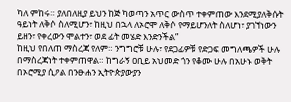ካለ ምከሩ። ያለበለዚያ ይህን ከጅ ካወጣን አጥር ውስጥ ተቀምጠው እንደሚያለቅሱት ዓይነት ለቅሶ ስለሚሆን፣ ከዚህ በኋላ ለኦሮሞ ለቅሶ የማይሆንለት ስለሆነ፣ ያገኘነውን ይዘን፣ የቀረውን ሞልተን፣ ወደ ፊት መሄድ እንድንችል”
ከዚህ የበለጠ ማስረጃ የለም። ንግግሮቹ ሁሉ፣ የደጋፊዎቹ የድጋፍ መግለጫዎች ሁሉ በማስረጃነት ተቀምጠዋል። ከግራኝ ዐቢይ አህመድ ጎን የቆሙ ሁሉ በአሁኑ ወቅት በኦሮሚያ ሲዖል በንፁሐን ኢትዮጵያውያን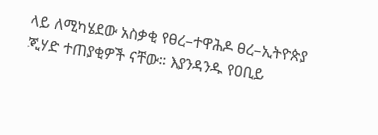ላይ ለሚካሄደው አስቃቂ የፀረ–ተዋሕዶ ፀረ–ኢትዮጵያ ጂሃድ ተጠያቂዎች ናቸው። እያንዳንዱ የዐቢይ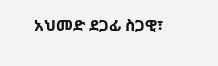አህመድ ደጋፊ ስጋዊ፣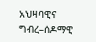አህዛባዊና ግብረ–ሰዶማዊ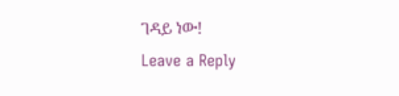ገዳይ ነው!
Leave a Reply